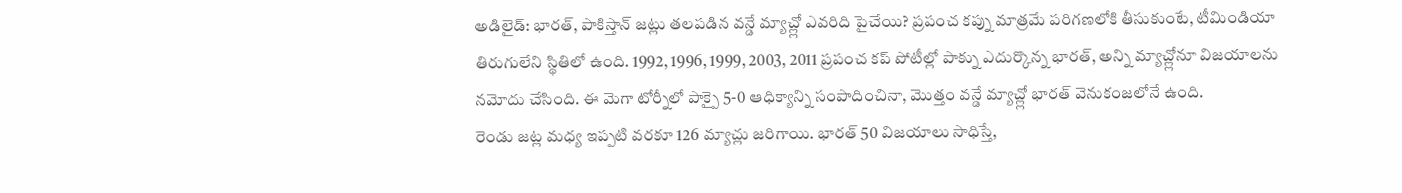అడిలైడ్: భారత్, పాకిస్తాన్ జట్లు తలపడిన వన్డే మ్యాచ్ల్లో ఎవరిది పైచేయి? ప్రపంచ కప్ను మాత్రమే పరిగణలోకి తీసుకుంటే, టీమిండియా తిరుగులేని స్థితిలో ఉంది. 1992, 1996, 1999, 2003, 2011 ప్రపంచ కప్ పోటీల్లో పాక్ను ఎదుర్కొన్న భారత్, అన్ని మ్యాచ్ల్లోనూ విజయాలను నమోదు చేసింది. ఈ మెగా టోర్నీలో పాక్పై 5-0 ఆధిక్యాన్ని సంపాదించినా, మొత్తం వన్డే మ్యాచ్ల్లో భారత్ వెనుకంజలోనే ఉంది.
రెండు జట్ల మధ్య ఇప్పటి వరకూ 126 మ్యాచ్లు జరిగాయి. భారత్ 50 విజయాలు సాధిస్తే,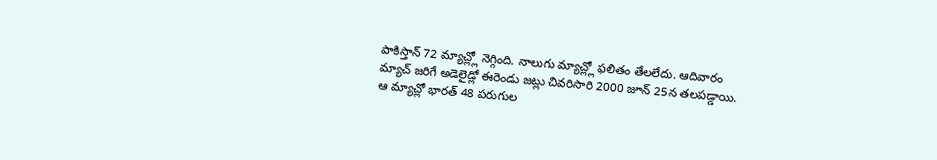పాకిస్తాన్ 72 మ్యాచ్ల్లో నెగ్గింది. నాలుగు మ్యాచ్ల్లో ఫలితం తేలలేదు. ఆదివారం మ్యాచ్ జరిగే అడెలైడ్లో ఈరెండు జట్లు చివరిసారి 2000 జూన్ 25న తలపడ్డాయి.
ఆ మ్యాచ్లో భారత్ 48 పరుగుల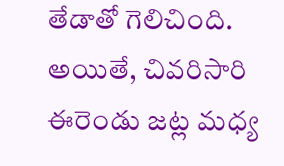తేడాతో గెలిచింది. అయితే, చివరిసారి ఈరెండు జట్ల మధ్య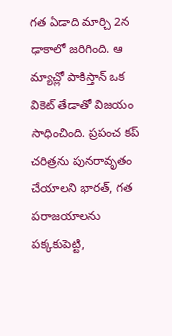గత ఏడాది మార్చి 2న ఢాకాలో జరిగింది. ఆ మ్యాచ్లో పాకిస్తాన్ ఒక వికెట్ తేడాతో విజయం సాధించింది. ప్రపంచ కప్ చరిత్రను పునరావృతం చేయాలని భారత్, గత పరాజయాలను పక్కకుపెట్టి,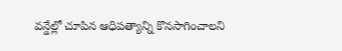వన్డేల్లో చూపిన ఆధిపత్యాన్ని కొనసాగించాలని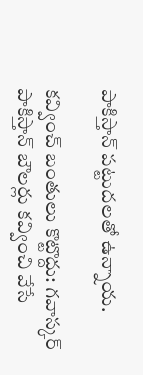పాకిస్తాన్ పట్టుదలతో ఉన్నాయ.

కవ్వించ్ బంతులు కొట్టొద్దు: గవాస్కర్
పాకిస్తాన్ బౌలర్లు కవ్వించి వేసే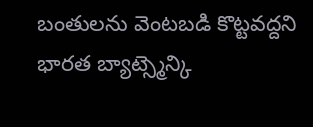బంతులను వెంటబడి కొట్టవద్దని భారత బ్యాట్స్మెన్కి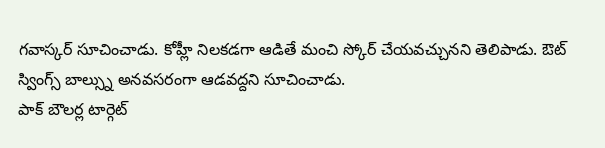గవాస్కర్ సూచించాడు. కోహ్లీ నిలకడగా ఆడితే మంచి స్కోర్ చేయవచ్చునని తెలిపాడు. ఔట్ స్వింగ్స్ బాల్స్ను అనవసరంగా ఆడవద్దని సూచించాడు.
పాక్ బౌలర్ల టార్గెట్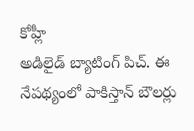కోహ్లీ
అడిలైడ్ బ్యాటింగ్ పిచ్. ఈ నేపథ్యంలో పాకిస్తాన్ బౌలర్లు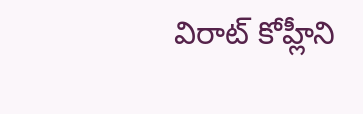విరాట్ కోహ్లీని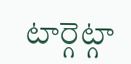టార్గెట్గా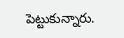పెట్టుకున్నారు.